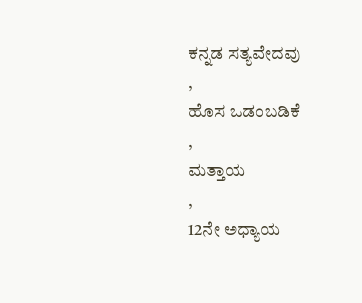ಕನ್ನಡ ಸತ್ಯವೇದವು
,
ಹೊಸ ಒಡಂಬಡಿಕೆ
,
ಮತ್ತಾಯ
,
12ನೇ ಅಧ್ಯಾಯ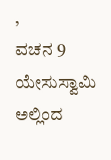,
ವಚನ 9
ಯೇಸುಸ್ವಾಮಿ ಅಲ್ಲಿಂದ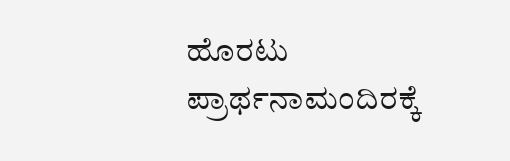ಹೊರಟು ಪ್ರಾರ್ಥನಾಮಂದಿರಕ್ಕೆ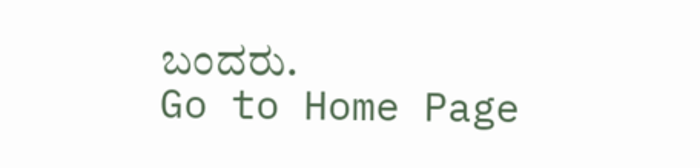ಬಂದರು.
Go to Home Page